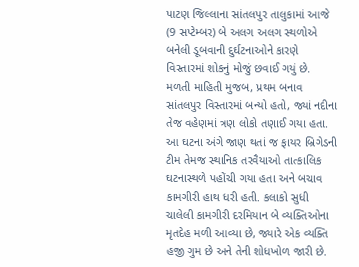પાટણ જિલ્લાના સાંતલપુર તાલુકામાં આજે (9 સપ્ટેમ્બર) બે અલગ અલગ સ્થળોએ બનેલી ડૂબવાની દુર્ઘટનાઓને કારણે વિસ્તારમાં શોકનું મોજું છવાઈ ગયું છે.
મળતી માહિતી મુજબ, પ્રથમ બનાવ સાંતલપુર વિસ્તારમાં બન્યો હતો, જ્યાં નદીના તેજ વહેણમાં ત્રણ લોકો તણાઈ ગયા હતા. આ ઘટના અંગે જાણ થતાં જ ફાયર બ્રિગેડની ટીમ તેમજ સ્થાનિક તરવૈયાઓ તાત્કાલિક ઘટનાસ્થળે પહોંચી ગયા હતા અને બચાવ કામગીરી હાથ ધરી હતી. કલાકો સુધી ચાલેલી કામગીરી દરમિયાન બે વ્યક્તિઓના મૃતદેહ મળી આવ્યા છે, જ્યારે એક વ્યક્તિ હજી ગુમ છે અને તેની શોધખોળ જારી છે.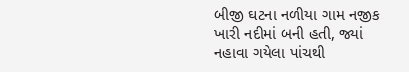બીજી ઘટના નળીયા ગામ નજીક ખારી નદીમાં બની હતી, જ્યાં નહાવા ગયેલા પાંચથી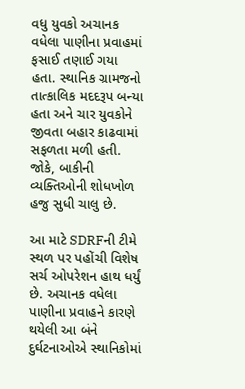વધુ યુવકો અચાનક વધેલા પાણીના પ્રવાહમાં ફસાઈ તણાઈ ગયા હતા. સ્થાનિક ગ્રામજનો તાત્કાલિક મદદરૂપ બન્યા હતા અને ચાર યુવકોને જીવતા બહાર કાઢવામાં સફળતા મળી હતી. જોકે, બાકીની વ્યક્તિઓની શોધખોળ હજુ સુધી ચાલુ છે.

આ માટે SDRFની ટીમે સ્થળ પર પહોંચી વિશેષ સર્ચ ઓપરેશન હાથ ધર્યું છે. અચાનક વધેલા પાણીના પ્રવાહને કારણે થયેલી આ બંને દુર્ઘટનાઓએ સ્થાનિકોમાં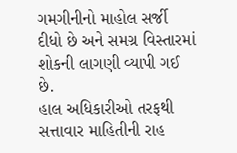ગમગીનીનો માહોલ સર્જી દીધો છે અને સમગ્ર વિસ્તારમાં શોકની લાગણી વ્યાપી ગઈ છે.
હાલ અધિકારીઓ તરફથી સત્તાવાર માહિતીની રાહ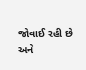જોવાઈ રહી છે અને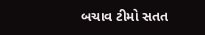બચાવ ટીમો સતત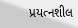પ્રયત્નશીલ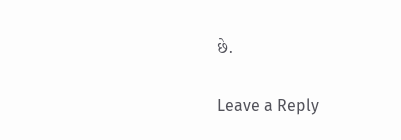છે.

Leave a Reply